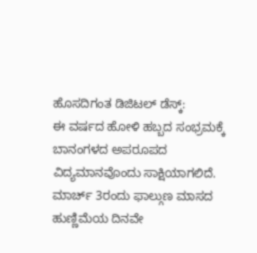ಹೊಸದಿಗಂತ ಡಿಜಿಟಲ್ ಡೆಸ್ಕ್:
ಈ ವರ್ಷದ ಹೋಳಿ ಹಬ್ಬದ ಸಂಭ್ರಮಕ್ಕೆ ಬಾನಂಗಳದ ಅಪರೂಪದ ವಿದ್ಯಮಾನವೊಂದು ಸಾಕ್ಷಿಯಾಗಲಿದೆ. ಮಾರ್ಚ್ 3ರಂದು ಫಾಲ್ಗುಣ ಮಾಸದ ಹುಣ್ಣಿಮೆಯ ದಿನವೇ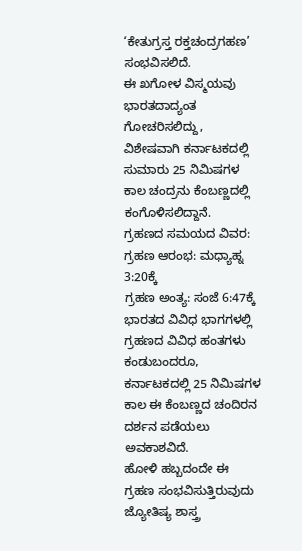‘ಕೇತುಗ್ರಸ್ತ ರಕ್ತಚಂದ್ರಗಹಣ’ ಸಂಭವಿಸಲಿದೆ.
ಈ ಖಗೋಳ ವಿಸ್ಮಯವು ಭಾರತದಾದ್ಯಂತ ಗೋಚರಿಸಲಿದ್ದು, ವಿಶೇಷವಾಗಿ ಕರ್ನಾಟಕದಲ್ಲಿ ಸುಮಾರು 25 ನಿಮಿಷಗಳ ಕಾಲ ಚಂದ್ರನು ಕೆಂಬಣ್ಣದಲ್ಲಿ ಕಂಗೊಳಿಸಲಿದ್ದಾನೆ.
ಗ್ರಹಣದ ಸಮಯದ ವಿವರ:
ಗ್ರಹಣ ಆರಂಭ: ಮಧ್ಯಾಹ್ನ 3:20ಕ್ಕೆ
ಗ್ರಹಣ ಅಂತ್ಯ: ಸಂಜೆ 6:47ಕ್ಕೆ
ಭಾರತದ ವಿವಿಧ ಭಾಗಗಳಲ್ಲಿ ಗ್ರಹಣದ ವಿವಿಧ ಹಂತಗಳು ಕಂಡುಬಂದರೂ, ಕರ್ನಾಟಕದಲ್ಲಿ 25 ನಿಮಿಷಗಳ ಕಾಲ ಈ ಕೆಂಬಣ್ಣದ ಚಂದಿರನ ದರ್ಶನ ಪಡೆಯಲು ಅವಕಾಶವಿದೆ.
ಹೋಳಿ ಹಬ್ಬದಂದೇ ಈ ಗ್ರಹಣ ಸಂಭವಿಸುತ್ತಿರುವುದು ಜ್ಯೋತಿಷ್ಯ ಶಾಸ್ತ್ರ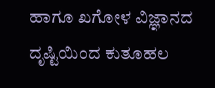ಹಾಗೂ ಖಗೋಳ ವಿಜ್ಞಾನದ ದೃಷ್ಟಿಯಿಂದ ಕುತೂಹಲ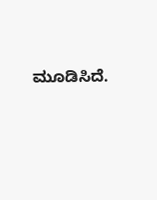ಮೂಡಿಸಿದೆ.